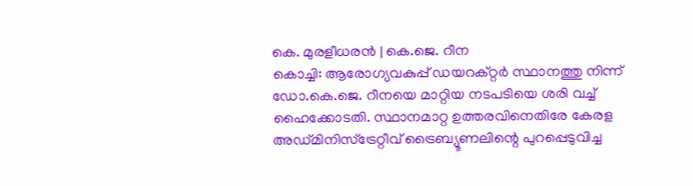കെ. മുരളീധരൻ | കെ.ജെ. റീന
കൊച്ചി: ആരോഗ്യവകുപ്പ് ഡയറക്റ്റർ സ്ഥാനത്തു നിന്ന് ഡോ.കെ.ജെ. റീനയെ മാറ്റിയ നടപടിയെ ശരി വച്ച് ഹൈക്കോടതി. സ്ഥാനമാറ്റ ഉത്തരവിനെതിരേ കേരള അഡ്മിനിസ്ട്രേറ്റീവ് ട്രൈബ്യൂണലിന്റെ പുറപ്പെടുവിച്ച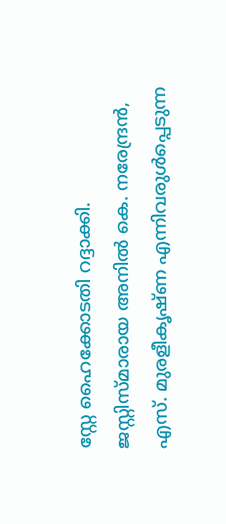സ്റ്റേ ഹൈക്കോടതി റദ്ദാക്കി. ജസ്റ്റിസ്മാരായ അനിൽ കെ. നരേന്ദ്രൻ, എസ്. മുരളീകൃഷ്ണ എന്നിവരുൾപ്പെടുന്ന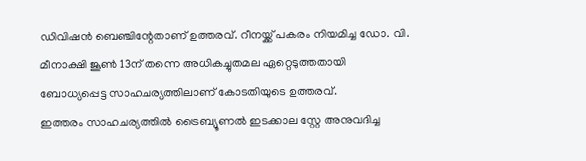ഡിവിഷൻ ബെഞ്ചിന്റേതാണ് ഉത്തരവ്. റീനയ്ക്ക് പകരം നിയമിച്ച ഡോ. വി. മീനാക്ഷി ജൂൺ 13ന് തന്നെ അധികച്ചുതമല ഏറ്റെടുത്തതായി ബോധ്യപ്പെട്ട സാഹചര്യത്തിലാണ് കോടതിയുടെ ഉത്തരവ്.
ഇത്തരം സാഹചര്യത്തിൽ ട്രൈബ്യൂണൽ ഇടക്കാല സ്റ്റേ അനുവദിച്ച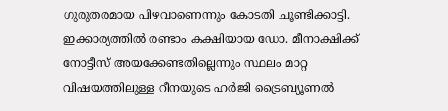ഗുരുതരമായ പിഴവാണെന്നും കോടതി ചൂണ്ടിക്കാട്ടി. ഇക്കാര്യത്തിൽ രണ്ടാം കക്ഷിയായ ഡോ. മീനാക്ഷിക്ക് നോട്ടീസ് അയക്കേണ്ടതില്ലെന്നും സ്ഥലം മാറ്റ വിഷയത്തിലുള്ള റീനയുടെ ഹർജി ട്രൈബ്യൂണൽ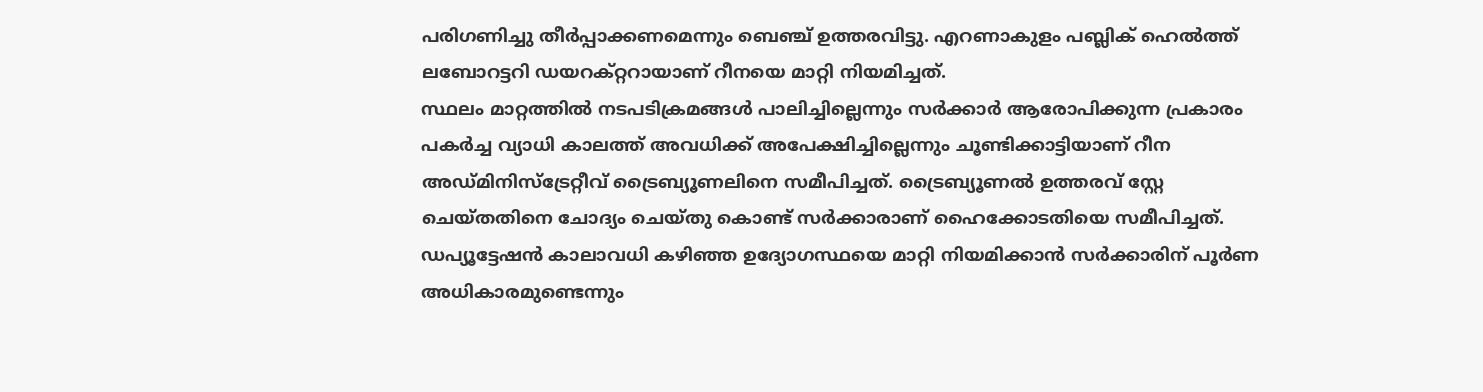പരിഗണിച്ചു തീർപ്പാക്കണമെന്നും ബെഞ്ച് ഉത്തരവിട്ടു. എറണാകുളം പബ്ലിക് ഹെൽത്ത് ലബോറട്ടറി ഡയറക്റ്ററായാണ് റീനയെ മാറ്റി നിയമിച്ചത്.
സ്ഥലം മാറ്റത്തിൽ നടപടിക്രമങ്ങൾ പാലിച്ചില്ലെന്നും സർക്കാർ ആരോപിക്കുന്ന പ്രകാരം പകർച്ച വ്യാധി കാലത്ത് അവധിക്ക് അപേക്ഷിച്ചില്ലെന്നും ചൂണ്ടിക്കാട്ടിയാണ് റീന അഡ്മിനിസ്ട്രേറ്റീവ് ട്രൈബ്യൂണലിനെ സമീപിച്ചത്. ട്രൈബ്യൂണൽ ഉത്തരവ് സ്റ്റേ ചെയ്തതിനെ ചോദ്യം ചെയ്തു കൊണ്ട് സർക്കാരാണ് ഹൈക്കോടതിയെ സമീപിച്ചത്. ഡപ്യൂട്ടേഷൻ കാലാവധി കഴിഞ്ഞ ഉദ്യോഗസ്ഥയെ മാറ്റി നിയമിക്കാൻ സർക്കാരിന് പൂർണ അധികാരമുണ്ടെന്നും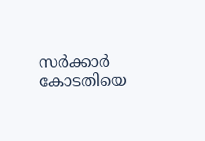സർക്കാർ കോടതിയെ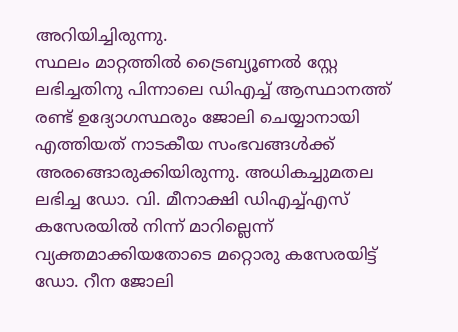അറിയിച്ചിരുന്നു.
സ്ഥലം മാറ്റത്തിൽ ട്രൈബ്യൂണൽ സ്റ്റേ ലഭിച്ചതിനു പിന്നാലെ ഡിഎച്ച് ആസ്ഥാനത്ത് രണ്ട് ഉദ്യോഗസ്ഥരും ജോലി ചെയ്യാനായി എത്തിയത് നാടകീയ സംഭവങ്ങൾക്ക് അരങ്ങൊരുക്കിയിരുന്നു. അധികച്ചുമതല ലഭിച്ച ഡോ. വി. മീനാക്ഷി ഡിഎച്ച്എസ് കസേരയിൽ നിന്ന് മാറില്ലെന്ന് വ്യക്തമാക്കിയതോടെ മറ്റൊരു കസേരയിട്ട് ഡോ. റീന ജോലി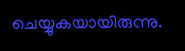ചെയ്യുകയായിരുന്നു.